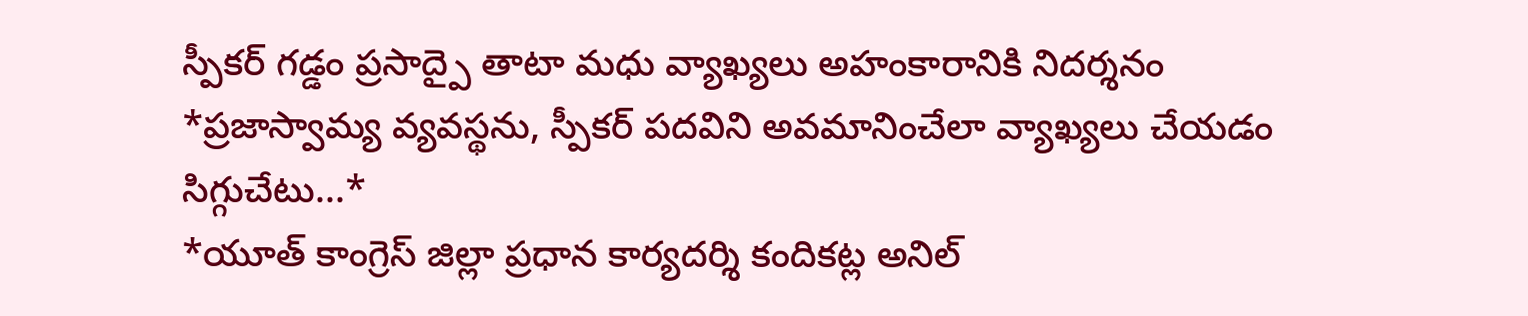స్పీకర్ గడ్డం ప్రసాద్పై తాటా మధు వ్యాఖ్యలు అహంకారానికి నిదర్శనం
*ప్రజాస్వామ్య వ్యవస్థను, స్పీకర్ పదవిని అవమానించేలా వ్యాఖ్యలు చేయడం సిగ్గుచేటు...*
*యూత్ కాంగ్రెస్ జిల్లా ప్రధాన కార్యదర్శి కందికట్ల అనిల్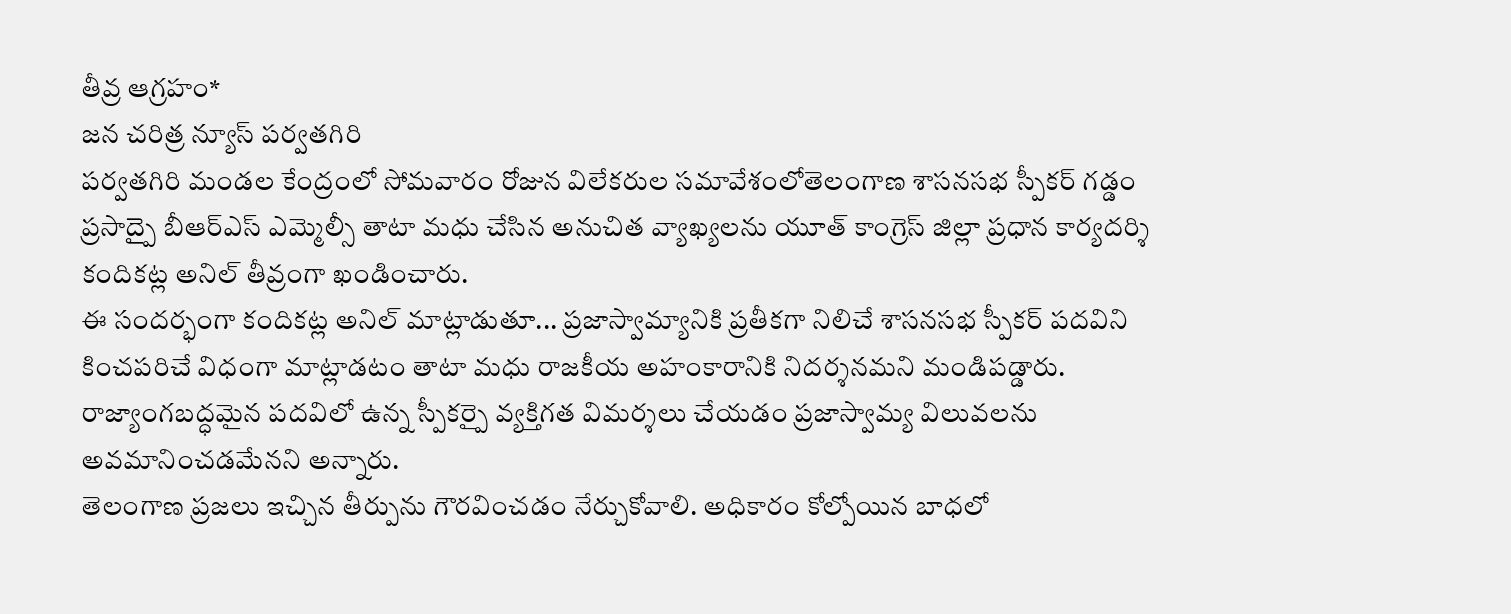తీవ్ర ఆగ్రహం*
జన చరిత్ర న్యూస్ పర్వతగిరి
పర్వతగిరి మండల కేంద్రంలో సోమవారం రోజున విలేకరుల సమావేశంలోతెలంగాణ శాసనసభ స్పీకర్ గడ్డం ప్రసాద్పై బీఆర్ఎస్ ఎమ్మెల్సీ తాటా మధు చేసిన అనుచిత వ్యాఖ్యలను యూత్ కాంగ్రెస్ జిల్లా ప్రధాన కార్యదర్శి కందికట్ల అనిల్ తీవ్రంగా ఖండించారు.
ఈ సందర్భంగా కందికట్ల అనిల్ మాట్లాడుతూ... ప్రజాస్వామ్యానికి ప్రతీకగా నిలిచే శాసనసభ స్పీకర్ పదవిని కించపరిచే విధంగా మాట్లాడటం తాటా మధు రాజకీయ అహంకారానికి నిదర్శనమని మండిపడ్డారు. రాజ్యాంగబద్ధమైన పదవిలో ఉన్న స్పీకర్పై వ్యక్తిగత విమర్శలు చేయడం ప్రజాస్వామ్య విలువలను అవమానించడమేనని అన్నారు.
తెలంగాణ ప్రజలు ఇచ్చిన తీర్పును గౌరవించడం నేర్చుకోవాలి. అధికారం కోల్పోయిన బాధలో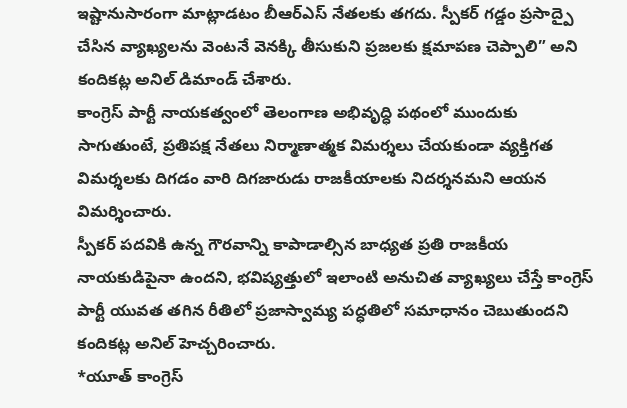ఇష్టానుసారంగా మాట్లాడటం బీఆర్ఎస్ నేతలకు తగదు. స్పీకర్ గడ్డం ప్రసాద్పై చేసిన వ్యాఖ్యలను వెంటనే వెనక్కి తీసుకుని ప్రజలకు క్షమాపణ చెప్పాలి” అని కందికట్ల అనిల్ డిమాండ్ చేశారు.
కాంగ్రెస్ పార్టీ నాయకత్వంలో తెలంగాణ అభివృద్ధి పథంలో ముందుకు సాగుతుంటే, ప్రతిపక్ష నేతలు నిర్మాణాత్మక విమర్శలు చేయకుండా వ్యక్తిగత విమర్శలకు దిగడం వారి దిగజారుడు రాజకీయాలకు నిదర్శనమని ఆయన విమర్శించారు.
స్పీకర్ పదవికి ఉన్న గౌరవాన్ని కాపాడాల్సిన బాధ్యత ప్రతి రాజకీయ నాయకుడిపైనా ఉందని, భవిష్యత్తులో ఇలాంటి అనుచిత వ్యాఖ్యలు చేస్తే కాంగ్రెస్ పార్టీ యువత తగిన రీతిలో ప్రజాస్వామ్య పద్ధతిలో సమాధానం చెబుతుందని కందికట్ల అనిల్ హెచ్చరించారు.
*యూత్ కాంగ్రెస్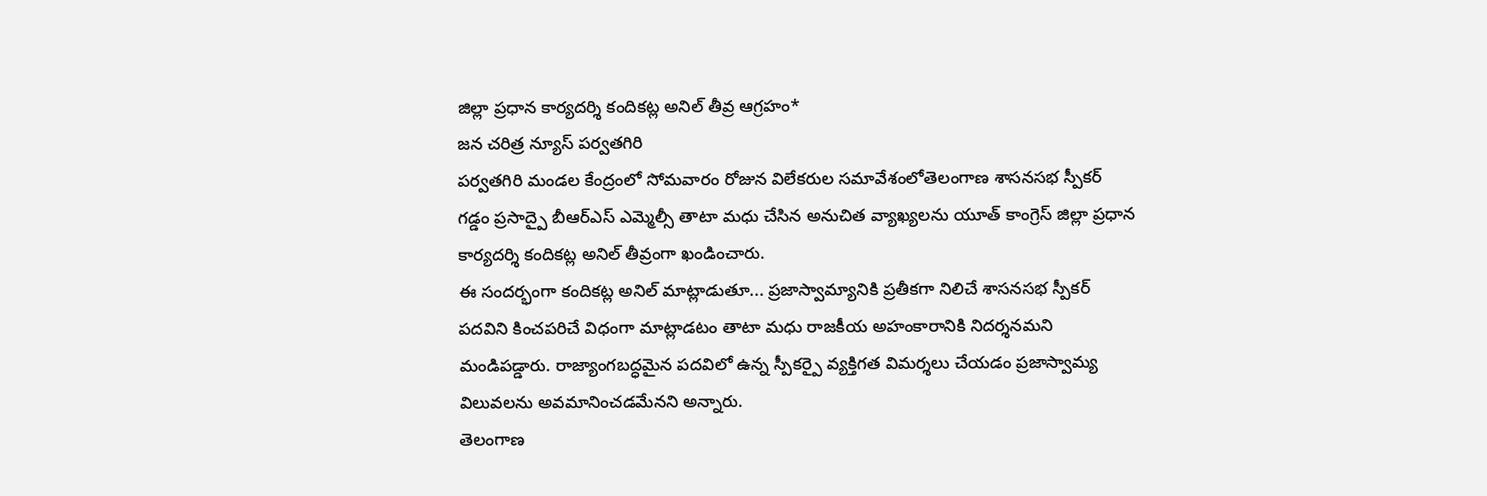జిల్లా ప్రధాన కార్యదర్శి కందికట్ల అనిల్ తీవ్ర ఆగ్రహం*
జన చరిత్ర న్యూస్ పర్వతగిరి
పర్వతగిరి మండల కేంద్రంలో సోమవారం రోజున విలేకరుల సమావేశంలోతెలంగాణ శాసనసభ స్పీకర్ గడ్డం ప్రసాద్పై బీఆర్ఎస్ ఎమ్మెల్సీ తాటా మధు చేసిన అనుచిత వ్యాఖ్యలను యూత్ కాంగ్రెస్ జిల్లా ప్రధాన కార్యదర్శి కందికట్ల అనిల్ తీవ్రంగా ఖండించారు.
ఈ సందర్భంగా కందికట్ల అనిల్ మాట్లాడుతూ... ప్రజాస్వామ్యానికి ప్రతీకగా నిలిచే శాసనసభ స్పీకర్ పదవిని కించపరిచే విధంగా మాట్లాడటం తాటా మధు రాజకీయ అహంకారానికి నిదర్శనమని మండిపడ్డారు. రాజ్యాంగబద్ధమైన పదవిలో ఉన్న స్పీకర్పై వ్యక్తిగత విమర్శలు చేయడం ప్రజాస్వామ్య విలువలను అవమానించడమేనని అన్నారు.
తెలంగాణ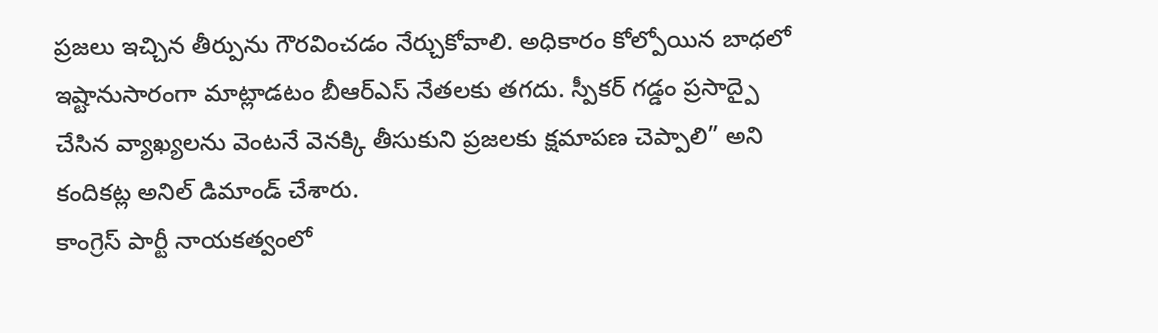ప్రజలు ఇచ్చిన తీర్పును గౌరవించడం నేర్చుకోవాలి. అధికారం కోల్పోయిన బాధలో ఇష్టానుసారంగా మాట్లాడటం బీఆర్ఎస్ నేతలకు తగదు. స్పీకర్ గడ్డం ప్రసాద్పై చేసిన వ్యాఖ్యలను వెంటనే వెనక్కి తీసుకుని ప్రజలకు క్షమాపణ చెప్పాలి” అని కందికట్ల అనిల్ డిమాండ్ చేశారు.
కాంగ్రెస్ పార్టీ నాయకత్వంలో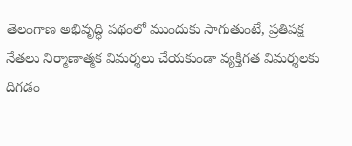తెలంగాణ అభివృద్ధి పథంలో ముందుకు సాగుతుంటే, ప్రతిపక్ష నేతలు నిర్మాణాత్మక విమర్శలు చేయకుండా వ్యక్తిగత విమర్శలకు దిగడం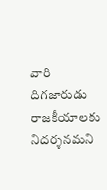వారి దిగజారుడు రాజకీయాలకు నిదర్శనమని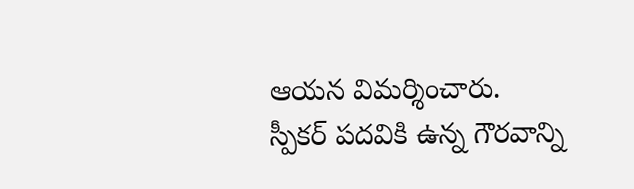ఆయన విమర్శించారు.
స్పీకర్ పదవికి ఉన్న గౌరవాన్ని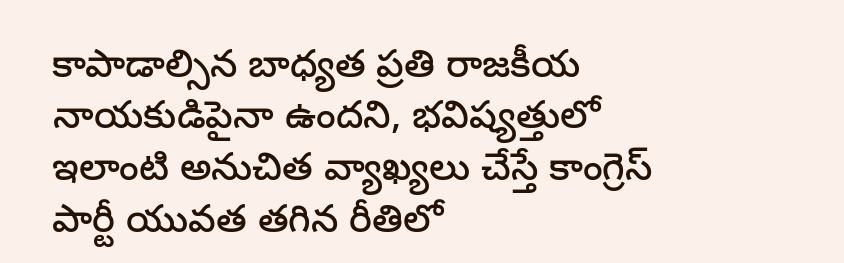కాపాడాల్సిన బాధ్యత ప్రతి రాజకీయ నాయకుడిపైనా ఉందని, భవిష్యత్తులో ఇలాంటి అనుచిత వ్యాఖ్యలు చేస్తే కాంగ్రెస్ పార్టీ యువత తగిన రీతిలో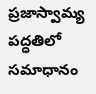ప్రజాస్వామ్య పద్ధతిలో సమాధానం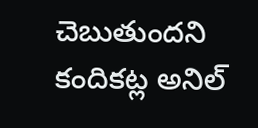చెబుతుందని కందికట్ల అనిల్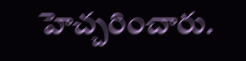హెచ్చరించారు.